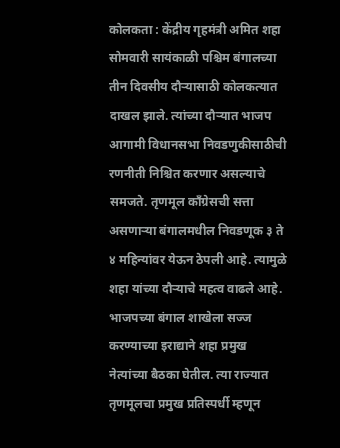कोलकता : केंद्रीय गृहमंत्री अमित शहा सोमवारी सायंकाळी पश्चिम बंगालच्या तीन दिवसीय दौऱ्यासाठी कोलकत्यात दाखल झाले. त्यांच्या दौऱ्यात भाजप आगामी विधानसभा निवडणुकीसाठीची रणनीती निश्चित करणार असल्याचे समजते. तृणमूल कॉंग्रेसची सत्ता असणाऱ्या बंगालमधील निवडणूक ३ ते ४ महिन्यांवर येऊन ठेपली आहे. त्यामुळे शहा यांच्या दौऱ्याचे महत्व वाढले आहे. भाजपच्या बंगाल शाखेला सज्ज करण्याच्या इराद्याने शहा प्रमुख नेत्यांच्या बैठका घेतील. त्या राज्यात तृणमूलचा प्रमुख प्रतिस्पर्धी म्हणून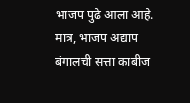भाजप पुढे आला आहे. मात्र, भाजप अद्याप बंगालची सत्ता काबीज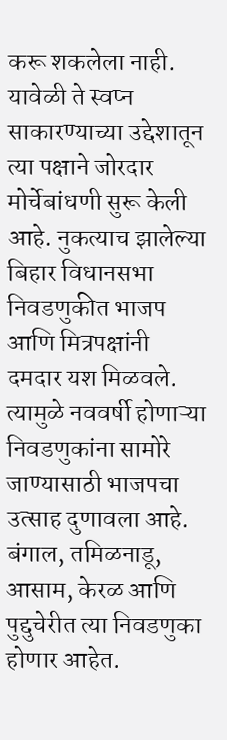करू शकलेला नाही. यावेळी ते स्वप्न साकारण्याच्या उद्देशातून त्या पक्षाने जोरदार मोर्चेबांधणी सुरू केली आहे. नुकत्याच झालेल्या बिहार विधानसभा निवडणुकीत भाजप आणि मित्रपक्षांनी दमदार यश मिळवले. त्यामुळे नववर्षी होणाऱ्या निवडणुकांना सामोरे जाण्यासाठी भाजपचा उत्साह दुणावला आहे. बंगाल, तमिळनाडू, आसाम, केरळ आणि पुद्दुचेरीत त्या निवडणुका होणार आहेत.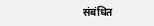संबंधित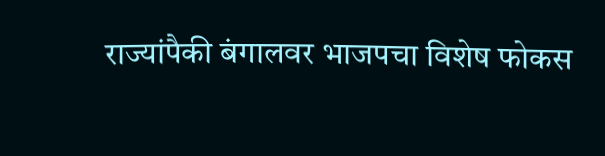राज्यांपैकी बंगालवर भाजपचा विशेष फोकस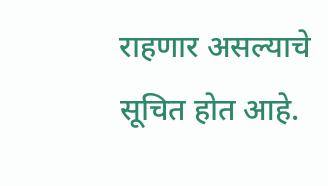राहणार असल्याचे सूचित होत आहे.